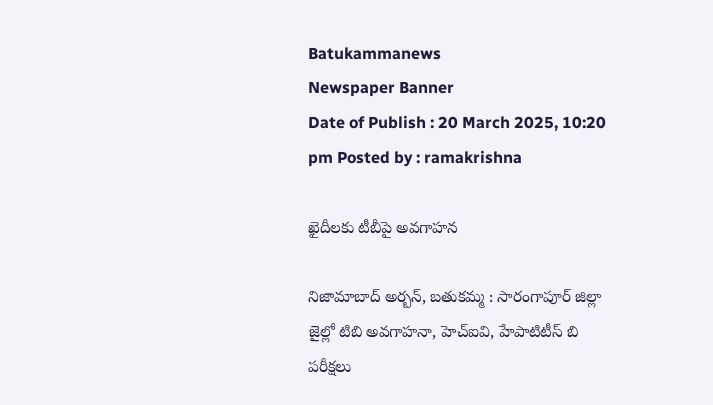Batukammanews
Newspaper Banner
Date of Publish : 20 March 2025, 10:20 pm Posted by : ramakrishna

ఖైదీలకు టీబీపై అవగాహన

నిజామాబాద్ అర్బన్, బతుకమ్మ : సారంగాపూర్ జిల్లా జైల్లో టిబి అవగాహనా, హెచ్ఐవి, హేపాటిటీస్ బి  పరీక్షలు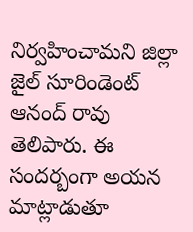నిర్వహించామని జిల్లా జైల్ సూరిండెంట్ ఆనంద్ రావు  తెలిపారు. ఈ సందర్బంగా అయన మాట్లాడుతూ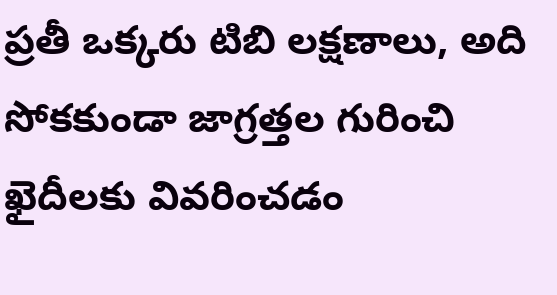ప్రతీ ఒక్కరు టిబి లక్షణాలు, అది సోకకుండా జాగ్రత్తల గురించి ఖైదీలకు వివరించడం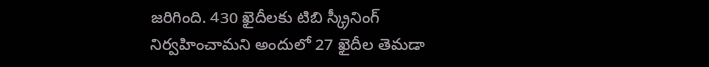జరిగింది. 430 ఖైదీలకు టిబి స్క్రీనింగ్ నిర్వహించామని అందులో 27 ఖైదీల తెమడా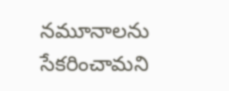నమూనాలను సేకరించామని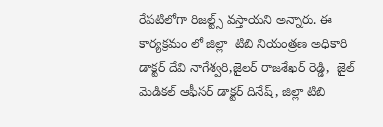రేపటిలోగా రిజల్ట్స్ వస్తాయని అన్నారు. ఈ కార్యక్రమం లో జిల్లా  టిబి నియంత్రణ అధికారి డాక్టర్ దేవి నాగేశ్వరి,జైలర్ రాజశేఖర్ రెడ్డి,  జైల్ మెడికల్ ఆఫీసర్ డాక్టర్ దినేష్, జిల్లా టిబి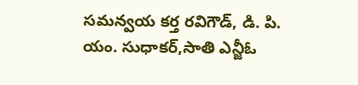సమన్వయ కర్త రవిగౌడ్, డి. పి. యం. సుధాకర్,సాతి ఎన్జీఓ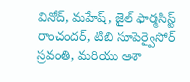వినోద్, మహేష్, జైల్ ఫార్మసిస్ట్ రాంచందర్, టిబి సూపెర్వైసోర్ స్రవంతి, మరియు ఆశా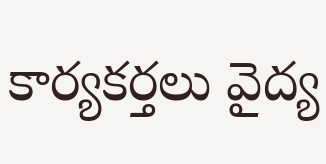కార్యకర్తలు వైద్య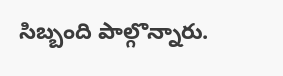సిబ్బంది పాల్గొన్నారు.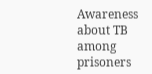Awareness about TB among prisoners